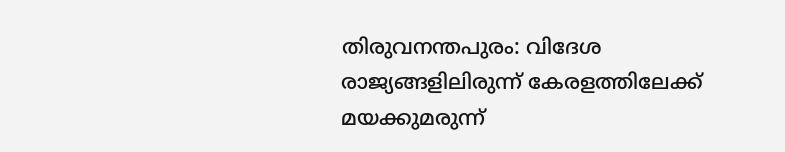തിരുവനന്തപുരം: വിദേശ രാജ്യങ്ങളിലിരുന്ന് കേരളത്തിലേക്ക് മയക്കുമരുന്ന്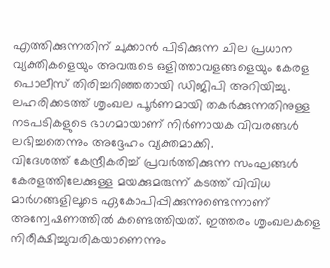എത്തിക്കുന്നതിന് ചുക്കാൻ പിടിക്കുന്ന ചില പ്രധാന വ്യക്തികളെയും അവരുടെ ഒളിത്താവളങ്ങളെയും കേരള പൊലീസ് തിരിച്ചറിഞ്ഞതായി ഡിജിപി അറിയിച്ചു. ലഹരിക്കടത്ത് ശൃംഖല പൂർണമായി തകർക്കുന്നതിനുള്ള നടപടികളുടെ ഭാഗമായാണ് നിർണായക വിവരങ്ങൾ ലഭിച്ചതെന്നും അദ്ദേഹം വ്യക്തമാക്കി.
വിദേശത്ത് കേന്ദ്രീകരിച്ച് പ്രവർത്തിക്കുന്ന സംഘങ്ങൾ കേരളത്തിലേക്കുള്ള മയക്കുമരുന്ന് കടത്ത് വിവിധ മാർഗങ്ങളിലൂടെ ഏകോപിപ്പിക്കുന്നുണ്ടെന്നാണ് അന്വേഷണത്തിൽ കണ്ടെത്തിയത്. ഇത്തരം ശൃംഖലകളെ നിരീക്ഷിച്ചുവരികയാണെന്നും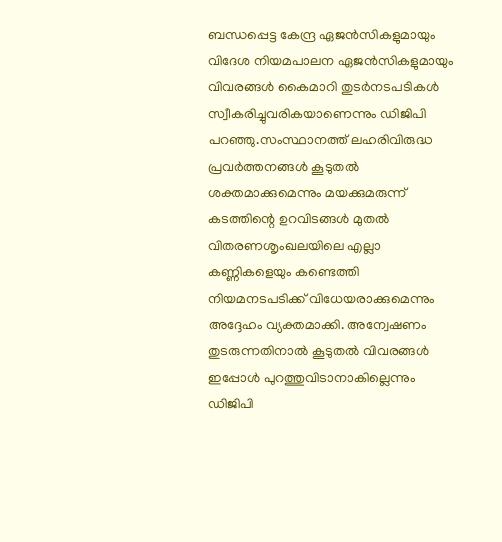ബന്ധപ്പെട്ട കേന്ദ്ര ഏജൻസികളുമായും വിദേശ നിയമപാലന ഏജൻസികളുമായും വിവരങ്ങൾ കൈമാറി തുടർനടപടികൾ സ്വീകരിച്ചുവരികയാണെന്നും ഡിജിപി പറഞ്ഞു.സംസ്ഥാനത്ത് ലഹരിവിരുദ്ധ പ്രവർത്തനങ്ങൾ കൂടുതൽ ശക്തമാക്കുമെന്നും മയക്കുമരുന്ന് കടത്തിന്റെ ഉറവിടങ്ങൾ മുതൽ വിതരണശൃംഖലയിലെ എല്ലാ കണ്ണികളെയും കണ്ടെത്തി നിയമനടപടിക്ക് വിധേയരാക്കുമെന്നും അദ്ദേഹം വ്യക്തമാക്കി. അന്വേഷണം തുടരുന്നതിനാൽ കൂടുതൽ വിവരങ്ങൾ ഇപ്പോൾ പുറത്തുവിടാനാകില്ലെന്നും ഡിജിപി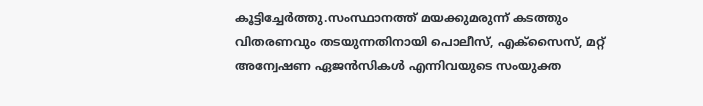കൂട്ടിച്ചേർത്തു.സംസ്ഥാനത്ത് മയക്കുമരുന്ന് കടത്തും വിതരണവും തടയുന്നതിനായി പൊലീസ്, എക്സൈസ്, മറ്റ് അന്വേഷണ ഏജൻസികൾ എന്നിവയുടെ സംയുക്ത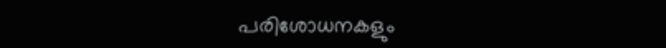പരിശോധനകളും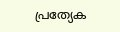പ്രത്യേക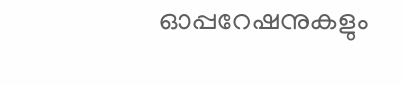ഓപ്പറേഷനുകളും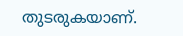തുടരുകയാണ്.